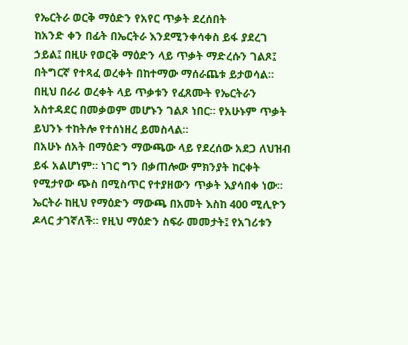የኤርትራ ወርቅ ማዕድን የአየር ጥቃት ደረሰበት
ከአንድ ቀን በፊት በኤርትራ እንደሚንቀሳቀስ ይፋ ያደረገ ኃይል፤ በዚሁ የወርቅ ማዕድን ላይ ጥቃት ማድረሱን ገልጾ፤ በትግርኛ የተጻፈ ወረቀት በከተማው ማሰራጨቱ ይታወሳል። በዚህ በራሪ ወረቀት ላይ ጥቃቱን የፈጸሙት የኤርትራን አስተዳደር በመቃወም መሆኑን ገልጾ ነበር። የአሁኑም ጥቃት ይህንኑ ተከትሎ የተሰነዘረ ይመስላል።
በአሁኑ ሰአት በማዕድን ማውጫው ላይ የደረሰው አደጋ ለህዝብ ይፋ አልሆነም። ነገር ግን በቃጠሎው ምክንያት ከርቀት የሚታየው ጭስ በሚስጥር የተያዘውን ጥቃት እያሳበቀ ነው።
ኤርትራ ከዚህ የማዕድን ማውጫ በአመት እስከ 400 ሚሊዮን ዶላር ታገኛለች። የዚህ ማዕድን ስፍራ መመታት፤ የአገሪቱን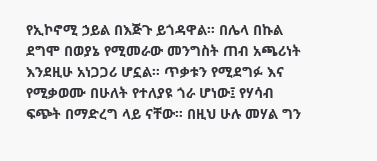የኢኮኖሚ ኃይል በእጅጉ ይጎዳዋል። በሌላ በኩል ደግሞ በወያኔ የሚመራው መንግስት ጠብ አጫሪነት እንደዚሁ አነጋጋሪ ሆኗል። ጥቃቱን የሚደግፉ እና የሚቃወሙ በሁለት የተለያዩ ጎራ ሆነው፤ የሃሳብ ፍጭት በማድረግ ላይ ናቸው። በዚህ ሁሉ መሃል ግን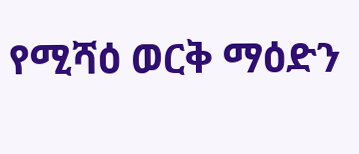የሚሻዕ ወርቅ ማዕድን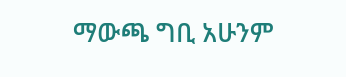ማውጫ ግቢ አሁንም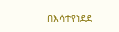በእሳተየነደደ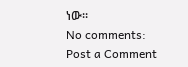ነው።
No comments:
Post a Comment